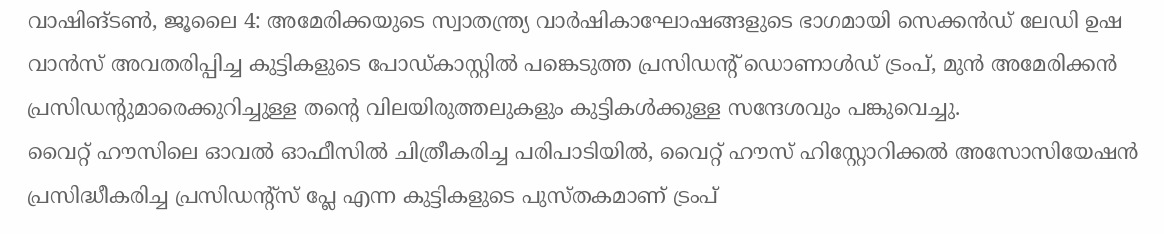വാഷിങ്ടൺ, ജൂലൈ 4: അമേരിക്കയുടെ സ്വാതന്ത്ര്യ വാർഷികാഘോഷങ്ങളുടെ ഭാഗമായി സെക്കൻഡ് ലേഡി ഉഷ വാൻസ് അവതരിപ്പിച്ച കുട്ടികളുടെ പോഡ്കാസ്റ്റിൽ പങ്കെടുത്ത പ്രസിഡന്റ് ഡൊണാൾഡ് ട്രംപ്, മുൻ അമേരിക്കൻ പ്രസിഡന്റുമാരെക്കുറിച്ചുള്ള തന്റെ വിലയിരുത്തലുകളും കുട്ടികൾക്കുള്ള സന്ദേശവും പങ്കുവെച്ചു.
വൈറ്റ് ഹൗസിലെ ഓവൽ ഓഫീസിൽ ചിത്രീകരിച്ച പരിപാടിയിൽ, വൈറ്റ് ഹൗസ് ഹിസ്റ്റോറിക്കൽ അസോസിയേഷൻ പ്രസിദ്ധീകരിച്ച പ്രസിഡന്റ്സ് പ്ലേ എന്ന കുട്ടികളുടെ പുസ്തകമാണ് ട്രംപ്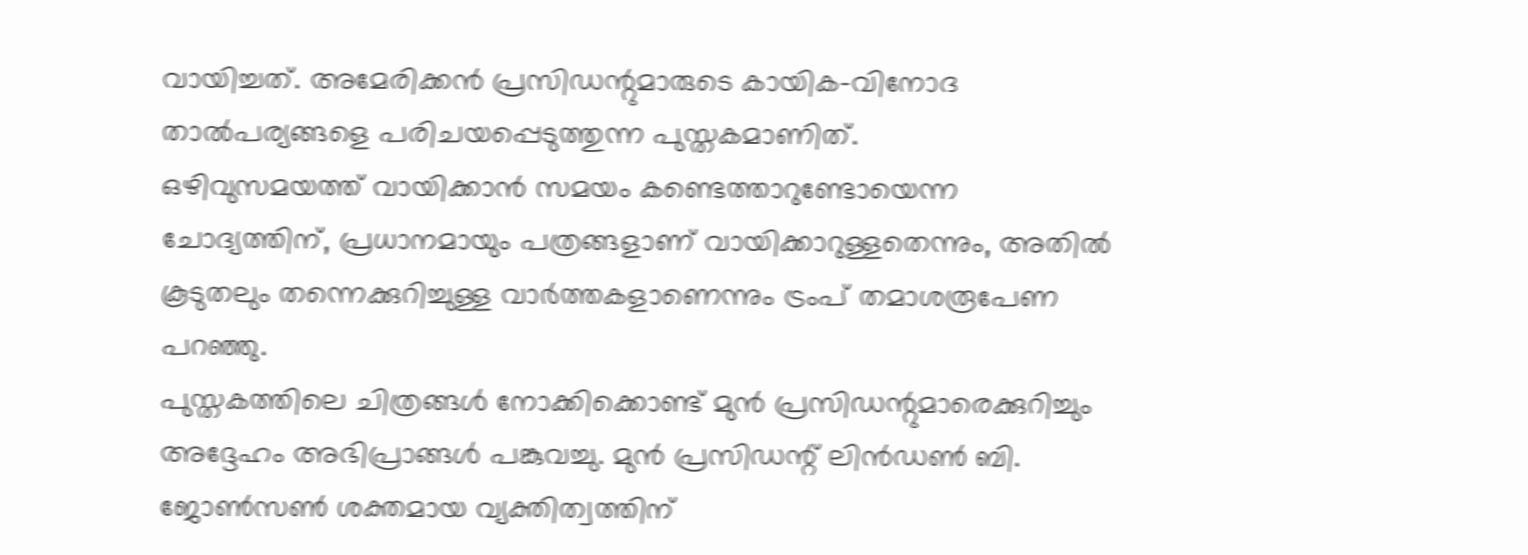വായിച്ചത്. അമേരിക്കൻ പ്രസിഡന്റുമാരുടെ കായിക-വിനോദ താൽപര്യങ്ങളെ പരിചയപ്പെടുത്തുന്ന പുസ്തകമാണിത്.
ഒഴിവുസമയത്ത് വായിക്കാൻ സമയം കണ്ടെത്താറുണ്ടോയെന്ന ചോദ്യത്തിന്, പ്രധാനമായും പത്രങ്ങളാണ് വായിക്കാറുള്ളതെന്നും, അതിൽ കൂടുതലും തന്നെക്കുറിച്ചുള്ള വാർത്തകളാണെന്നും ട്രംപ് തമാശരൂപേണ പറഞ്ഞു.
പുസ്തകത്തിലെ ചിത്രങ്ങൾ നോക്കിക്കൊണ്ട് മുൻ പ്രസിഡന്റുമാരെക്കുറിച്ചും അദ്ദേഹം അഭിപ്രാങ്ങൾ പങ്കുവച്ചു. മുൻ പ്രസിഡന്റ് ലിൻഡൺ ബി. ജോൺസൺ ശക്തമായ വ്യക്തിത്വത്തിന്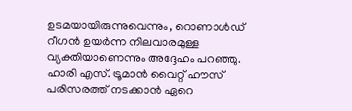ഉടമയായിരുന്നുവെന്നും, റൊണാൾഡ് റീഗൻ ഉയർന്ന നിലവാരമുള്ള വ്യക്തിയാണെന്നും അദ്ദേഹം പറഞ്ഞു. ഹാരി എസ്. ട്രൂമാൻ വൈറ്റ് ഹൗസ് പരിസരത്ത് നടക്കാൻ ഏറെ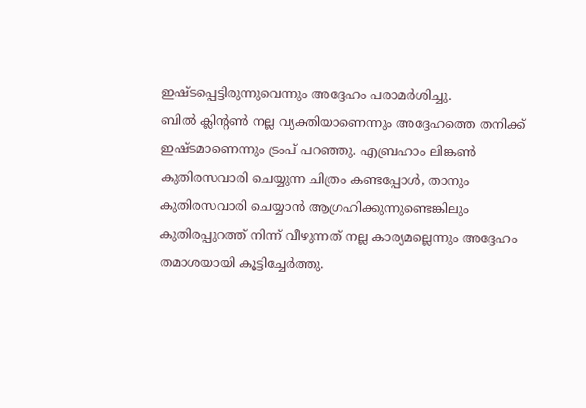ഇഷ്ടപ്പെട്ടിരുന്നുവെന്നും അദ്ദേഹം പരാമർശിച്ചു.
ബിൽ ക്ലിന്റൺ നല്ല വ്യക്തിയാണെന്നും അദ്ദേഹത്തെ തനിക്ക് ഇഷ്ടമാണെന്നും ട്രംപ് പറഞ്ഞു. എബ്രഹാം ലിങ്കൺ കുതിരസവാരി ചെയ്യുന്ന ചിത്രം കണ്ടപ്പോൾ, താനും കുതിരസവാരി ചെയ്യാൻ ആഗ്രഹിക്കുന്നുണ്ടെങ്കിലും കുതിരപ്പുറത്ത് നിന്ന് വീഴുന്നത് നല്ല കാര്യമല്ലെന്നും അദ്ദേഹം തമാശയായി കൂട്ടിച്ചേർത്തു.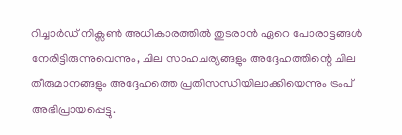റിച്ചാർഡ് നിക്സൺ അധികാരത്തിൽ തുടരാൻ ഏറെ പോരാട്ടങ്ങൾ നേരിട്ടിരുന്നുവെന്നും, ചില സാഹചര്യങ്ങളും അദ്ദേഹത്തിന്റെ ചില തീരുമാനങ്ങളും അദ്ദേഹത്തെ പ്രതിസന്ധിയിലാക്കിയെന്നും ട്രംപ് അഭിപ്രായപ്പെട്ടു.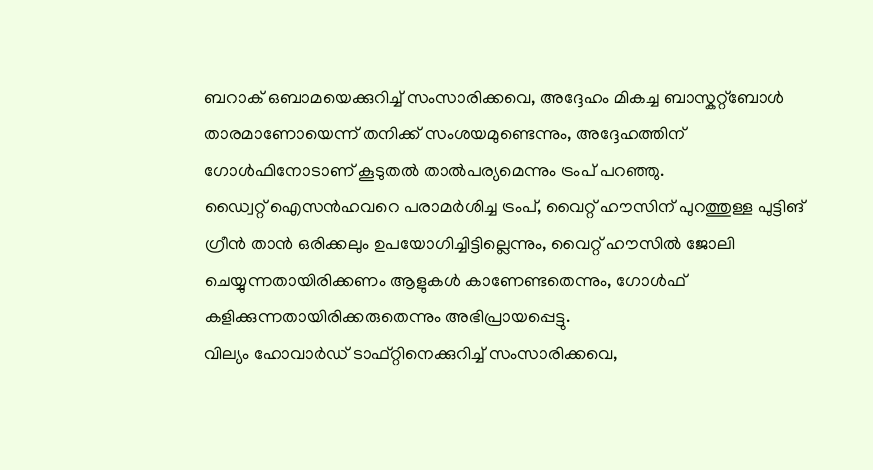ബറാക് ഒബാമയെക്കുറിച്ച് സംസാരിക്കവെ, അദ്ദേഹം മികച്ച ബാസ്കറ്റ്ബോൾ താരമാണോയെന്ന് തനിക്ക് സംശയമുണ്ടെന്നും, അദ്ദേഹത്തിന് ഗോൾഫിനോടാണ് കൂടുതൽ താൽപര്യമെന്നും ട്രംപ് പറഞ്ഞു.
ഡ്വൈറ്റ് ഐസൻഹവറെ പരാമർശിച്ച ട്രംപ്, വൈറ്റ് ഹൗസിന് പുറത്തുള്ള പുട്ടിങ് ഗ്രീൻ താൻ ഒരിക്കലും ഉപയോഗിച്ചിട്ടില്ലെന്നും, വൈറ്റ് ഹൗസിൽ ജോലി ചെയ്യുന്നതായിരിക്കണം ആളുകൾ കാണേണ്ടതെന്നും, ഗോൾഫ് കളിക്കുന്നതായിരിക്കരുതെന്നും അഭിപ്രായപ്പെട്ടു.
വില്യം ഹോവാർഡ് ടാഫ്റ്റിനെക്കുറിച്ച് സംസാരിക്കവെ,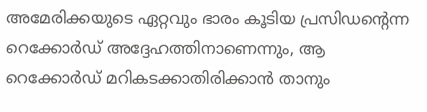അമേരിക്കയുടെ ഏറ്റവും ഭാരം കൂടിയ പ്രസിഡന്റെന്ന റെക്കോർഡ് അദ്ദേഹത്തിനാണെന്നും, ആ റെക്കോർഡ് മറികടക്കാതിരിക്കാൻ താനും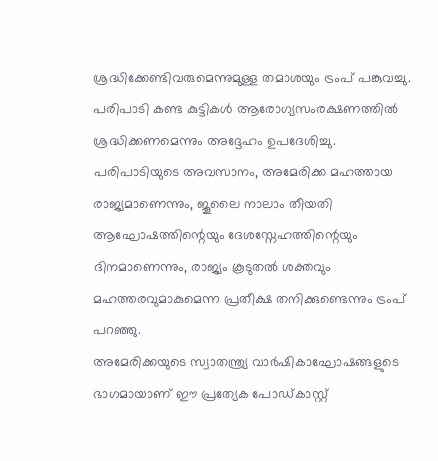ശ്രദ്ധിക്കേണ്ടിവരുമെന്നുമുള്ള തമാശയും ട്രംപ് പങ്കുവച്ചു. പരിപാടി കണ്ട കുട്ടികൾ ആരോഗ്യസംരക്ഷണത്തിൽ ശ്രദ്ധിക്കണമെന്നും അദ്ദേഹം ഉപദേശിച്ചു.
പരിപാടിയുടെ അവസാനം, അമേരിക്ക മഹത്തായ രാജ്യമാണെന്നും, ജൂലൈ നാലാം തീയതി ആഘോഷത്തിന്റെയും ദേശസ്നേഹത്തിന്റെയും ദിനമാണെന്നും, രാജ്യം കൂടുതൽ ശക്തവും മഹത്തരവുമാകുമെന്ന പ്രതീക്ഷ തനിക്കുണ്ടെന്നും ട്രംപ് പറഞ്ഞു.
അമേരിക്കയുടെ സ്വാതന്ത്ര്യ വാർഷികാഘോഷങ്ങളുടെ ഭാഗമായാണ് ഈ പ്രത്യേക പോഡ്കാസ്റ്റ്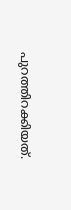പുറത്തിറക്കിയത്.